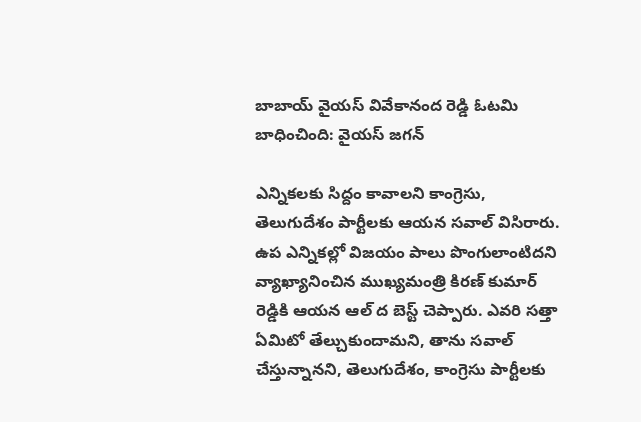బాబాయ్ వైయస్ వివేకానంద రెడ్డి ఓటమి బాధించింది: వైయస్ జగన్

ఎన్నికలకు సిద్దం కావాలని కాంగ్రెసు, తెలుగుదేశం పార్టీలకు ఆయన సవాల్ విసిరారు. ఉప ఎన్నికల్లో విజయం పాలు పొంగులాంటిదని వ్యాఖ్యానించిన ముఖ్యమంత్రి కిరణ్ కుమార్ రెడ్డికి ఆయన ఆల్ ద బెస్ట్ చెప్పారు. ఎవరి సత్తా ఏమిటో తేల్చుకుందామని, తాను సవాల్ చేస్తున్నానని, తెలుగుదేశం, కాంగ్రెసు పార్టీలకు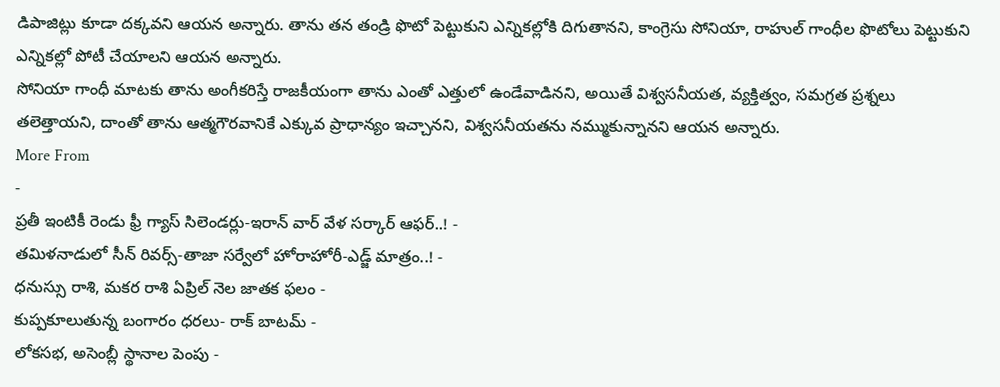డిపాజిట్లు కూడా దక్కవని ఆయన అన్నారు. తాను తన తండ్రి ఫొటో పెట్టుకుని ఎన్నికల్లోకి దిగుతానని, కాంగ్రెసు సోనియా, రాహుల్ గాంధీల ఫొటోలు పెట్టుకుని ఎన్నికల్లో పోటీ చేయాలని ఆయన అన్నారు.
సోనియా గాంధీ మాటకు తాను అంగీకరిస్తే రాజకీయంగా తాను ఎంతో ఎత్తులో ఉండేవాడినని, అయితే విశ్వసనీయత, వ్యక్తిత్వం, సమగ్రత ప్రశ్నలు తలెత్తాయని, దాంతో తాను ఆత్మగౌరవానికే ఎక్కువ ప్రాధాన్యం ఇచ్చానని, విశ్వసనీయతను నమ్ముకున్నానని ఆయన అన్నారు.
More From
-
ప్రతీ ఇంటికీ రెండు ఫ్రీ గ్యాస్ సిలెండర్లు-ఇరాన్ వార్ వేళ సర్కార్ ఆఫర్..! -
తమిళనాడులో సీన్ రివర్స్-తాజా సర్వేలో హోరాహోరీ-ఎడ్జ్ మాత్రం..! -
ధనుస్సు రాశి, మకర రాశి ఏప్రిల్ నెల జాతక ఫలం -
కుప్పకూలుతున్న బంగారం ధరలు- రాక్ బాటమ్ -
లోకసభ, అసెంబ్లీ స్థానాల పెంపు -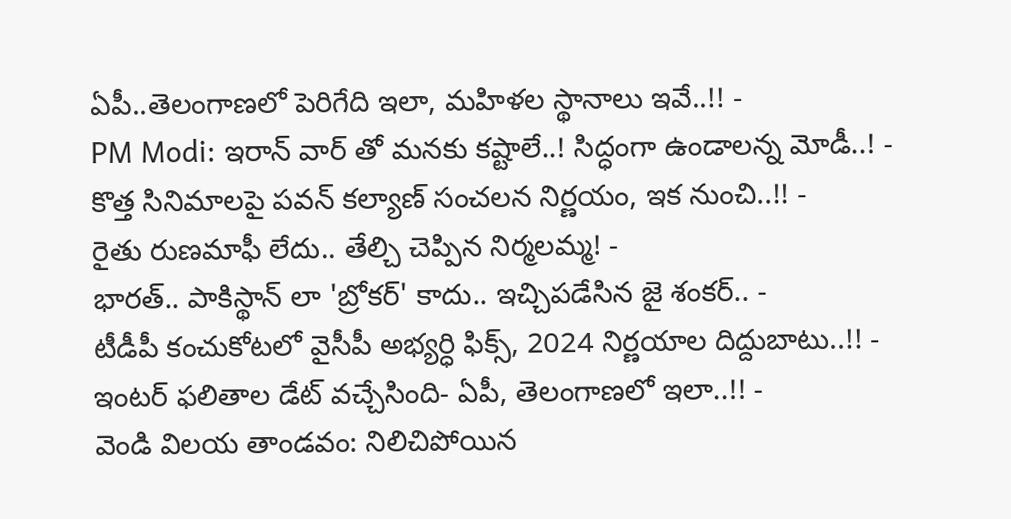ఏపీ..తెలంగాణలో పెరిగేది ఇలా, మహిళల స్థానాలు ఇవే..!! -
PM Modi: ఇరాన్ వార్ తో మనకు కష్టాలే..! సిద్ధంగా ఉండాలన్న మోడీ..! -
కొత్త సినిమాలపై పవన్ కల్యాణ్ సంచలన నిర్ణయం, ఇక నుంచి..!! -
రైతు రుణమాఫీ లేదు.. తేల్చి చెప్పిన నిర్మలమ్మ! -
భారత్.. పాకిస్థాన్ లా 'బ్రోకర్' కాదు.. ఇచ్చిపడేసిన జై శంకర్.. -
టీడీపీ కంచుకోటలో వైసీపీ అభ్యర్ధి ఫిక్స్, 2024 నిర్ణయాల దిద్దుబాటు..!! -
ఇంటర్ ఫలితాల డేట్ వచ్చేసింది- ఏపీ, తెలంగాణలో ఇలా..!! -
వెండి విలయ తాండవం: నిలిచిపోయిన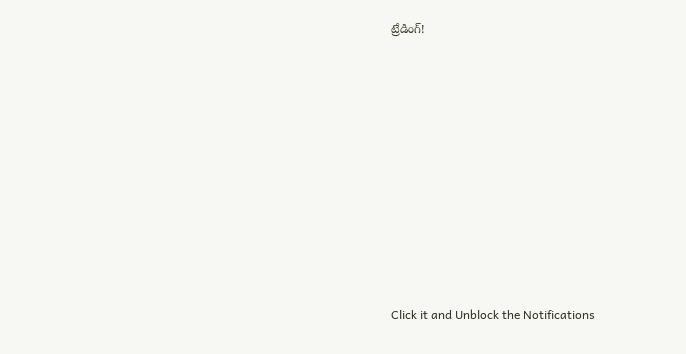ట్రేడింగ్!












Click it and Unblock the Notifications